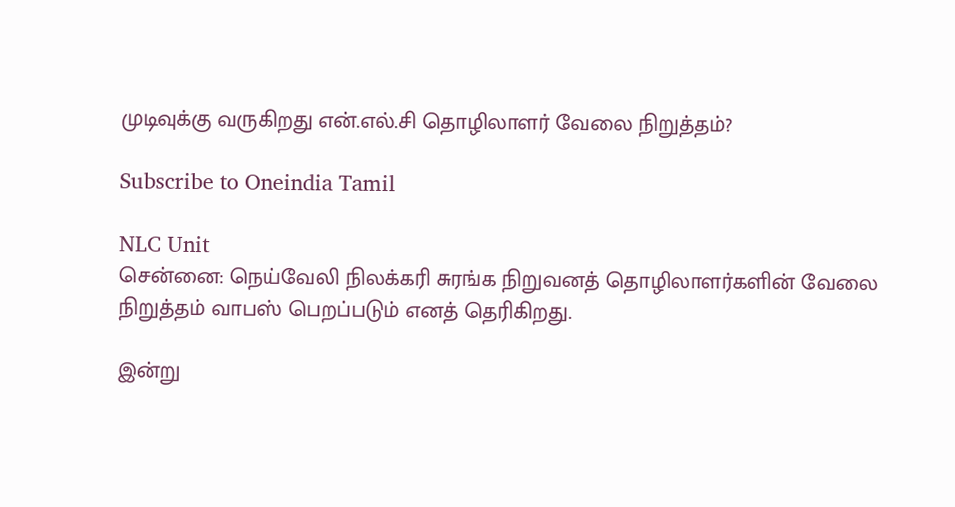முடிவுக்கு வருகிறது என்.எல்.சி தொழிலாளர் வேலை நிறுத்தம்?

Subscribe to Oneindia Tamil

NLC Unit
சென்னை: நெய்வேலி நிலக்கரி சுரங்க நிறுவனத் தொழிலாளர்களின் வேலை நிறுத்தம் வாபஸ் பெறப்படும் எனத் தெரிகிறது.

இன்று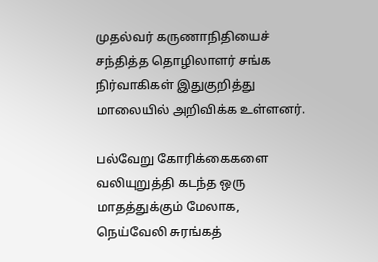முதல்வர் கருணாநிதியைச் சந்தித்த தொழிலாளர் சங்க நிர்வாகிகள் இதுகுறித்து மாலையில் அறிவிக்க உள்ளனர்.

பல்வேறு கோரிக்கைகளை வலியுறுத்தி கடந்த ஒரு மாதத்துக்கும் மேலாக, நெய்வேலி சுரங்கத்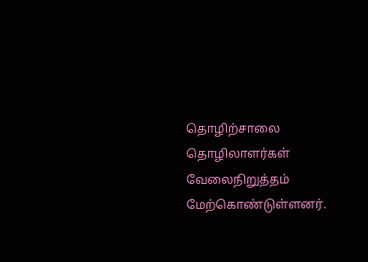தொழிற்சாலை தொழிலாளர்கள் வேலைநிறுத்தம் மேற்கொண்டுள்ளனர்.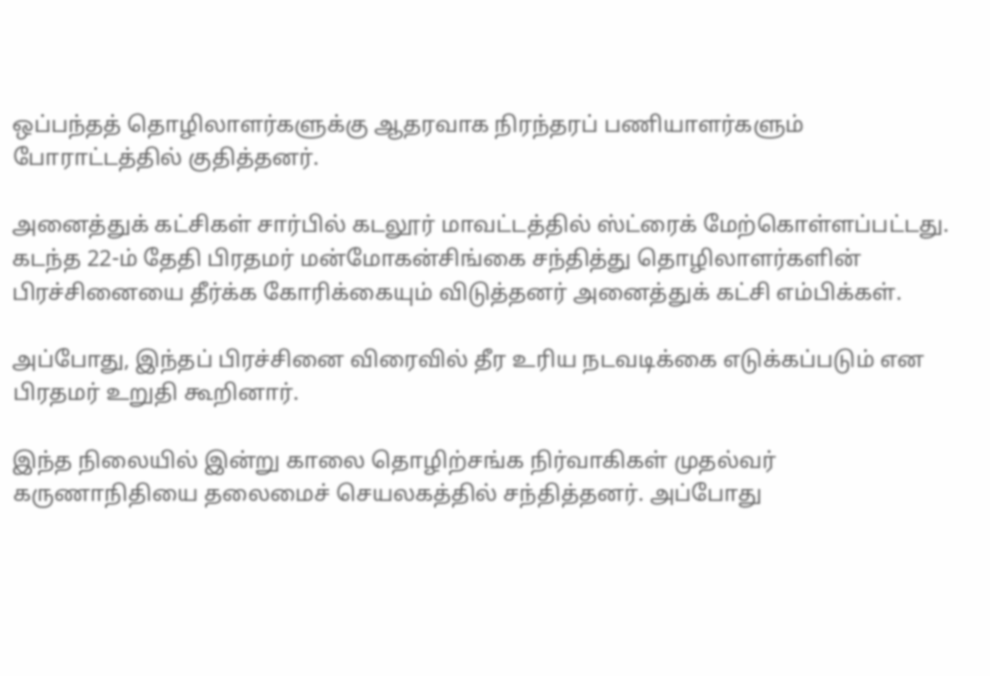ஒப்பந்தத் தொழிலாளர்களுக்கு ஆதரவாக நிரந்தரப் பணியாளர்களும் போராட்டத்தில் குதித்தனர்.

அனைத்துக் கட்சிகள் சார்பில் கடலூர் மாவட்டத்தில் ஸ்ட்ரைக் மேற்கொள்ளப்பட்டது. கடந்த 22-ம் தேதி பிரதமர் மன்மோகன்சிங்கை சந்தித்து தொழிலாளர்களின் பிரச்சினையை தீர்க்க கோரிக்கையும் விடுத்தனர் அனைத்துக் கட்சி எம்பிக்கள்.

அப்போது, இந்தப் பிரச்சினை விரைவில் தீர உரிய நடவடிக்கை எடுக்கப்படும் என பிரதமர் உறுதி கூறினார்.

இந்த நிலையில் இன்று காலை தொழிற்சங்க நிர்வாகிகள் முதல்வர் கருணாநிதியை தலைமைச் செயலகத்தில் சந்தித்தனர். அப்போது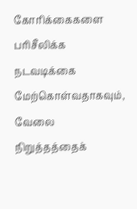கோரிக்கைகளை பரிசீலிக்க நடவடிக்கை மேற்கொள்வதாகவும், வேலை நிறுத்தத்தைக்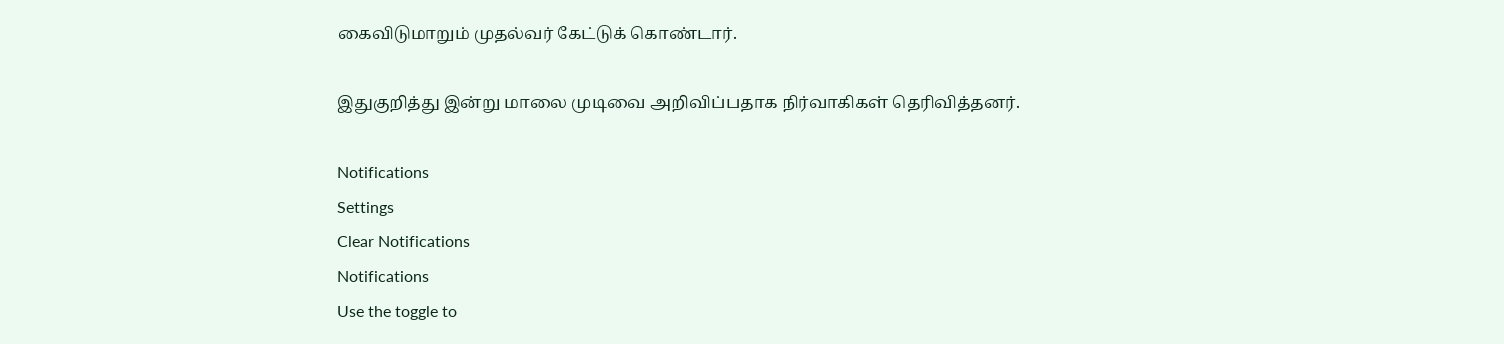கைவிடுமாறும் முதல்வர் கேட்டுக் கொண்டார்.

இதுகுறித்து இன்று மாலை முடிவை அறிவிப்பதாக நிர்வாகிகள் தெரிவித்தனர்.

Notifications
Settings
Clear Notifications
Notifications
Use the toggle to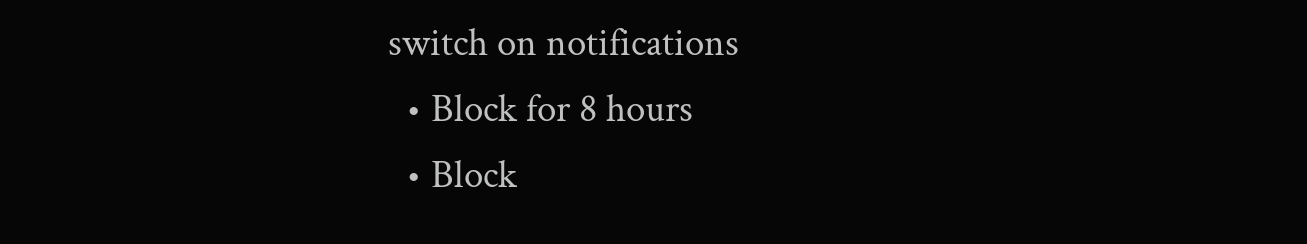switch on notifications
  • Block for 8 hours
  • Block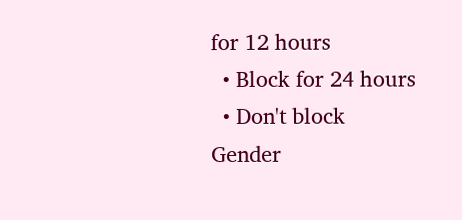for 12 hours
  • Block for 24 hours
  • Don't block
Gender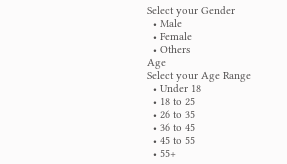Select your Gender
  • Male
  • Female
  • Others
Age
Select your Age Range
  • Under 18
  • 18 to 25
  • 26 to 35
  • 36 to 45
  • 45 to 55
  • 55+